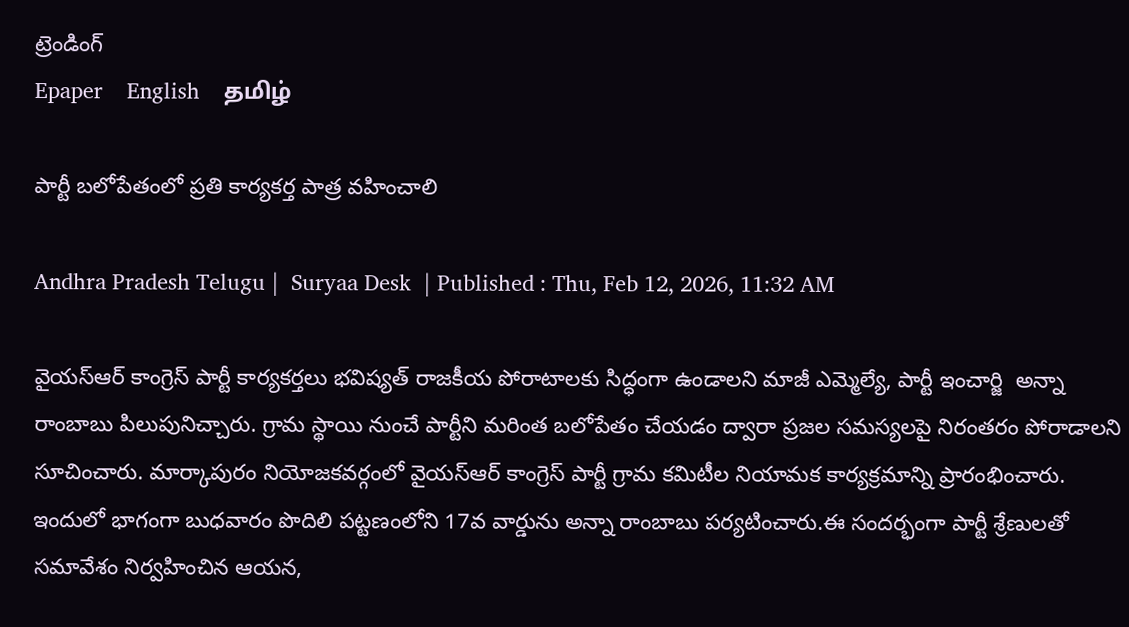ట్రెండింగ్
Epaper    English    தமிழ்

పార్టీ బలోపేతంలో ప్రతి కార్యకర్త పాత్ర వహించాలి

Andhra Pradesh Telugu |  Suryaa Desk  | Published : Thu, Feb 12, 2026, 11:32 AM

వైయ‌స్ఆర్‌ కాంగ్రెస్ పార్టీ కార్యకర్తలు భవిష్యత్ రాజకీయ పోరాటాలకు సిద్ధంగా ఉండాలని మాజీ ఎమ్మెల్యే, పార్టీ ఇంచార్జి  అన్నా రాంబాబు పిలుపునిచ్చారు. గ్రామ స్థాయి నుంచే పార్టీని మరింత బలోపేతం చేయడం ద్వారా ప్రజల సమస్యలపై నిరంతరం పోరాడాలని సూచించారు. మార్కాపురం నియోజకవర్గంలో వైయ‌స్ఆర్‌ కాంగ్రెస్ పార్టీ గ్రామ కమిటీల నియామక కార్యక్రమాన్ని ప్రారంభించారు. ఇందులో భాగంగా బుధవారం పొదిలి పట్టణంలోని 17వ వార్డును అన్నా రాంబాబు పర్యటించారు.ఈ సందర్భంగా పార్టీ శ్రేణులతో సమావేశం నిర్వహించిన ఆయన,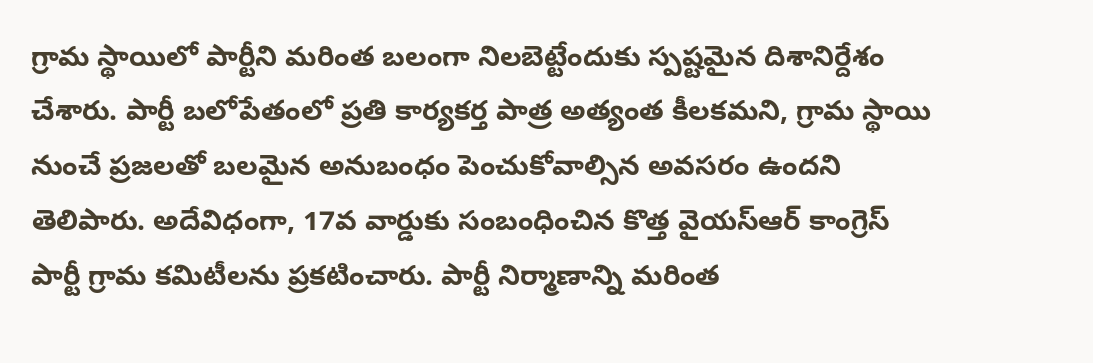గ్రామ స్థాయిలో పార్టీని మరింత బలంగా నిలబెట్టేందుకు స్పష్టమైన దిశానిర్దేశం చేశారు. పార్టీ బలోపేతంలో ప్రతి కార్యకర్త పాత్ర అత్యంత కీలకమని, గ్రామ స్థాయి నుంచే ప్రజలతో బలమైన అనుబంధం పెంచుకోవాల్సిన అవసరం ఉందని తెలిపారు. అదేవిధంగా, 17వ వార్డుకు సంబంధించిన కొత్త వైయ‌స్ఆర్‌ కాంగ్రెస్ పార్టీ గ్రామ కమిటీలను ప్రకటించారు. పార్టీ నిర్మాణాన్ని మరింత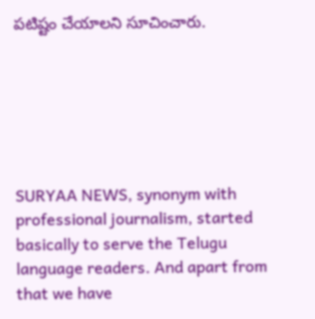పటిష్టం చేయాల‌ని సూచించారు.






SURYAA NEWS, synonym with professional journalism, started basically to serve the Telugu language readers. And apart from that we have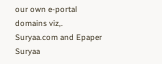our own e-portal domains viz,. Suryaa.com and Epaper Suryaa